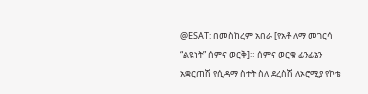@ESAT: በመስከረም አበራ [የአቶ ለማ መገርሳ “ልዩነት” ሰምና ወርቅ]። ሰምና ወርቁ ፊንፊኔን አቋርጠሽ የሲዳማ ስተት ስለ ደረስሽ ለኦሮሚያ የኮቴ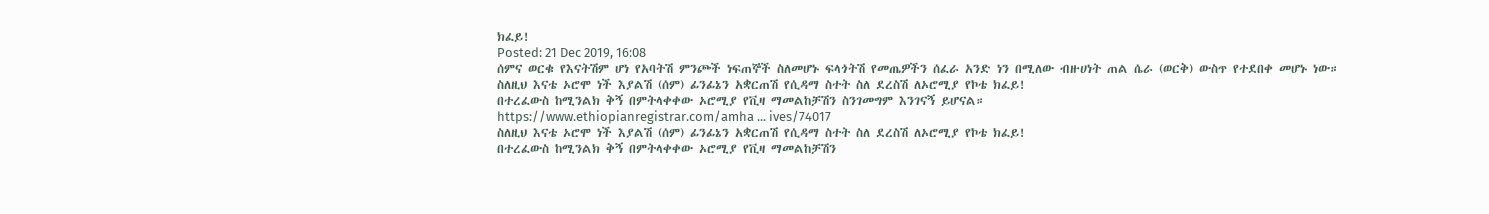ክፈይ!
Posted: 21 Dec 2019, 16:08
ሰምና ወርቁ የእናትሽም ሆነ የአባትሽ ምንጮች ነፍጠኞች ስለመሆኑ ፍላጎትሽ የመጤዎችን ሰፈራ አንድ ነን በሚለው ብዙሀነት ጠል ሴራ (ወርቅ) ውስጥ የተደበቀ መሆኑ ነው።
ስለዚህ እናቴ ኦሮሞ ነች እያልሽ (ሰም) ፊንፊኔን አቋርጠሽ የሲዳማ ስተት ስለ ደረስሽ ለኦሮሚያ የኮቴ ክፈይ!
በተረፈውስ ከሚንልክ ቅኝ በምትላቀቀው ኦሮሚያ የቪዛ ማመልከቻሽን ስንገመግም እንገናኝ ይሆናል።
https://www.ethiopianregistrar.com/amha ... ives/74017
ስለዚህ እናቴ ኦሮሞ ነች እያልሽ (ሰም) ፊንፊኔን አቋርጠሽ የሲዳማ ስተት ስለ ደረስሽ ለኦሮሚያ የኮቴ ክፈይ!
በተረፈውስ ከሚንልክ ቅኝ በምትላቀቀው ኦሮሚያ የቪዛ ማመልከቻሽን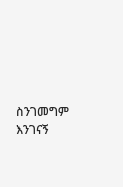ስንገመግም እንገናኝ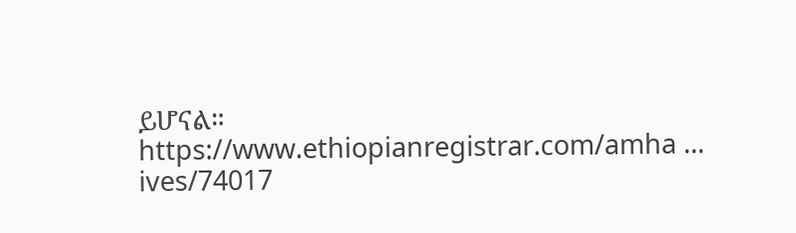ይሆናል።
https://www.ethiopianregistrar.com/amha ... ives/74017